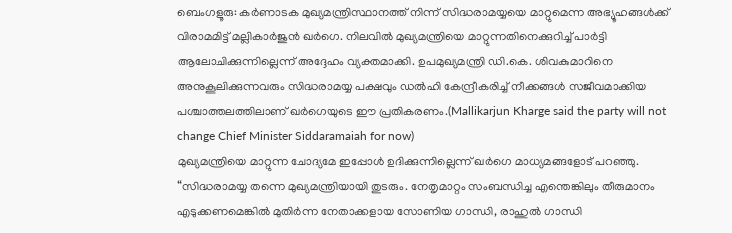ബെംഗളൂരു: കർണാടക മുഖ്യമന്ത്രിസ്ഥാനത്ത് നിന്ന് സിദ്ധരാമയ്യയെ മാറ്റുമെന്ന അഭ്യൂഹങ്ങൾക്ക് വിരാമമിട്ട് മല്ലികാർജുൻ ഖർഗെ. നിലവിൽ മുഖ്യമന്ത്രിയെ മാറ്റുന്നതിനെക്കുറിച്ച് പാർട്ടി ആലോചിക്കുന്നില്ലെന്ന് അദ്ദേഹം വ്യക്തമാക്കി. ഉപമുഖ്യമന്ത്രി ഡി.കെ. ശിവകുമാറിനെ അനുകൂലിക്കുന്നവരും സിദ്ധരാമയ്യ പക്ഷവും ഡൽഹി കേന്ദ്രീകരിച്ച് നീക്കങ്ങൾ സജീവമാക്കിയ പശ്ചാത്തലത്തിലാണ് ഖർഗെയുടെ ഈ പ്രതികരണം.(Mallikarjun Kharge said the party will not change Chief Minister Siddaramaiah for now)
മുഖ്യമന്ത്രിയെ മാറ്റുന്ന ചോദ്യമേ ഇപ്പോൾ ഉദിക്കുന്നില്ലെന്ന് ഖർഗെ മാധ്യമങ്ങളോട് പറഞ്ഞു. “സിദ്ധരാമയ്യ തന്നെ മുഖ്യമന്ത്രിയായി തുടരും. നേതൃമാറ്റം സംബന്ധിച്ച എന്തെങ്കിലും തീരുമാനം എടുക്കണമെങ്കിൽ മുതിർന്ന നേതാക്കളായ സോണിയ ഗാന്ധി, രാഹുൽ ഗാന്ധി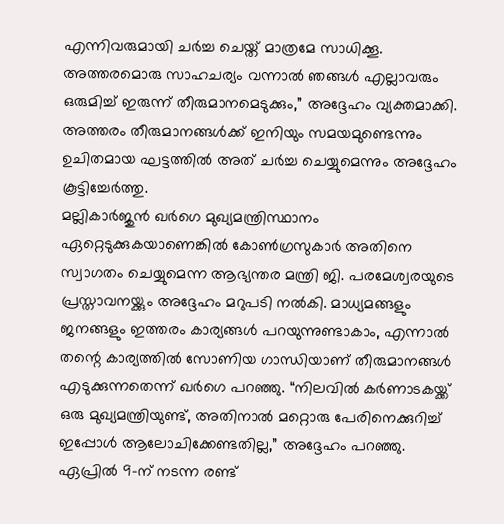എന്നിവരുമായി ചർച്ച ചെയ്ത് മാത്രമേ സാധിക്കൂ. അത്തരമൊരു സാഹചര്യം വന്നാൽ ഞങ്ങൾ എല്ലാവരും ഒരുമിച്ച് ഇരുന്ന് തീരുമാനമെടുക്കും,” അദ്ദേഹം വ്യക്തമാക്കി. അത്തരം തീരുമാനങ്ങൾക്ക് ഇനിയും സമയമുണ്ടെന്നും ഉചിതമായ ഘട്ടത്തിൽ അത് ചർച്ച ചെയ്യുമെന്നും അദ്ദേഹം കൂട്ടിച്ചേർത്തു.
മല്ലികാർജുൻ ഖർഗെ മുഖ്യമന്ത്രിസ്ഥാനം ഏറ്റെടുക്കുകയാണെങ്കിൽ കോൺഗ്രസുകാർ അതിനെ സ്വാഗതം ചെയ്യുമെന്ന ആഭ്യന്തര മന്ത്രി ജി. പരമേശ്വരയുടെ പ്രസ്താവനയ്ക്കും അദ്ദേഹം മറുപടി നൽകി. മാധ്യമങ്ങളും ജനങ്ങളും ഇത്തരം കാര്യങ്ങൾ പറയുന്നുണ്ടാകാം, എന്നാൽ തന്റെ കാര്യത്തിൽ സോണിയ ഗാന്ധിയാണ് തീരുമാനങ്ങൾ എടുക്കുന്നതെന്ന് ഖർഗെ പറഞ്ഞു. “നിലവിൽ കർണാടകയ്ക്ക് ഒരു മുഖ്യമന്ത്രിയുണ്ട്, അതിനാൽ മറ്റൊരു പേരിനെക്കുറിച്ച് ഇപ്പോൾ ആലോചിക്കേണ്ടതില്ല,” അദ്ദേഹം പറഞ്ഞു. ഏപ്രിൽ 9-ന് നടന്ന രണ്ട്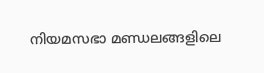നിയമസഭാ മണ്ഡലങ്ങളിലെ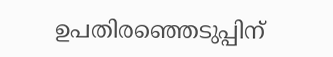ഉപതിരഞ്ഞെടുപ്പിന്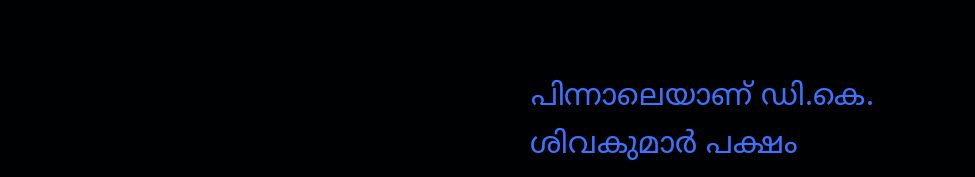പിന്നാലെയാണ് ഡി.കെ. ശിവകുമാർ പക്ഷം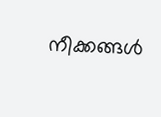നീക്കങ്ങൾ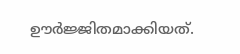ഊർജ്ജിതമാക്കിയത്.